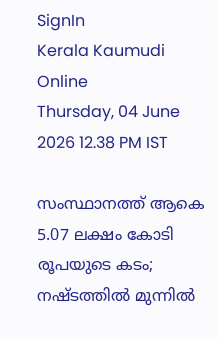SignIn
Kerala Kaumudi Online
Thursday, 04 June 2026 12.38 PM IST

സംസ്ഥാനത്ത് ആകെ 5.07 ലക്ഷം കോടി രൂപയുടെ കടം; നഷ്‌ടത്തിൽ മുന്നിൽ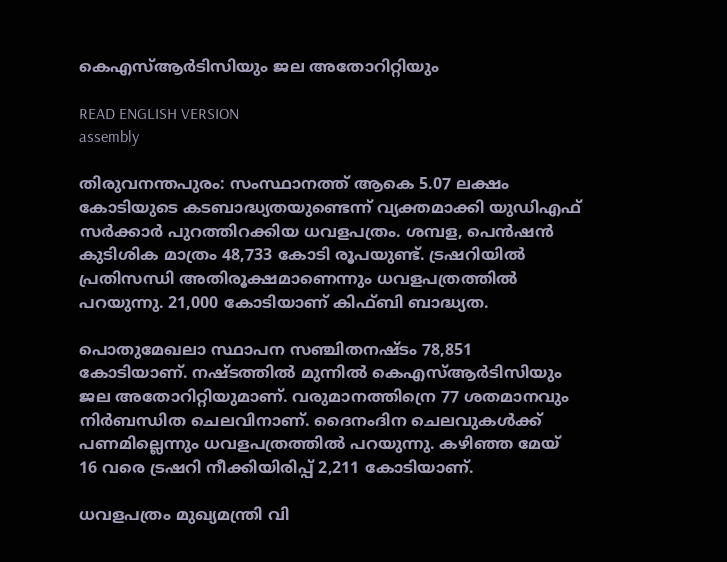കെഎസ്‌ആർടിസിയും ജല അതോറിറ്റിയും

READ ENGLISH VERSION
assembly

തിരുവനന്തപുരം: സംസ്ഥാനത്ത് ആകെ 5.07 ലക്ഷം കോടിയുടെ കടബാദ്ധ്യതയുണ്ടെന്ന് വ്യക്തമാക്കി യുഡിഎഫ് സർക്കാർ പുറത്തിറക്കിയ ധവളപത്രം. ശമ്പള, പെൻഷൻ കുടിശിക മാത്രം 48,733 കോടി രൂപയുണ്ട്. ട്രഷറിയിൽ പ്രതിസന്ധി അതിരൂക്ഷമാണെന്നും ധവളപത്രത്തിൽ പറയുന്നു. 21,000 കോടിയാണ് കിഫ്‌ബി ബാദ്ധ്യത.

പൊതുമേഖലാ സ്ഥാപന സഞ്ചിതനഷ്‌ടം 78,851 കോടിയാണ്. നഷ്‌ടത്തിൽ മുന്നിൽ കെഎസ്‌ആർടിസിയും ജല അതോറിറ്റിയുമാണ്. വരുമാനത്തിന്രെ 77 ശതമാനവും നിർബന്ധിത ചെലവിനാണ്. ദൈനംദിന ചെലവുകൾക്ക് പണമില്ലെന്നും ധവളപത്രത്തിൽ പറയുന്നു. കഴിഞ്ഞ മേയ് 16 വരെ ട്രഷറി നീക്കിയിരിപ്പ് 2,211 കോടിയാണ്.

ധവളപത്രം മുഖ്യമന്ത്രി വി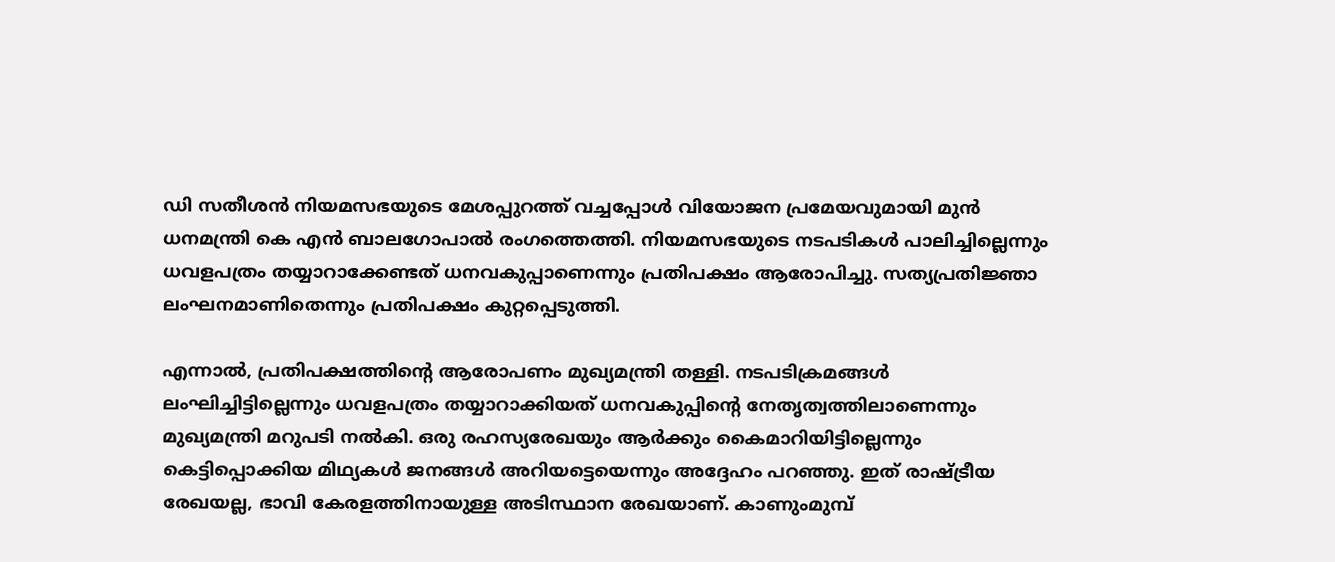ഡി സതീശൻ നിയമസഭയുടെ മേശപ്പുറത്ത് വച്ചപ്പോൾ വിയോജന പ്രമേയവുമായി മുൻ ധനമന്ത്രി കെ എൻ ബാലഗോപാൽ രംഗത്തെത്തി. നിയമസഭയുടെ നടപടികൾ പാലിച്ചില്ലെന്നും ധവളപത്രം തയ്യാറാക്കേണ്ടത് ധനവകുപ്പാണെന്നും പ്രതിപക്ഷം ആരോപിച്ചു. സത്യപ്രതിജ്ഞാ ലംഘനമാണിതെന്നും പ്രതിപക്ഷം കുറ്റപ്പെടുത്തി.

എന്നാൽ, പ്രതിപക്ഷത്തിന്റെ ആരോപണം മുഖ്യമന്ത്രി തള്ളി. നടപടിക്രമങ്ങൾ ലംഘിച്ചിട്ടില്ലെന്നും ധവളപത്രം തയ്യാറാക്കിയത് ധനവകുപ്പിന്റെ നേതൃത്വത്തിലാണെന്നും മുഖ്യമന്ത്രി മറുപടി നൽകി. ഒരു രഹസ്യരേഖയും ആർക്കും കൈമാറിയിട്ടില്ലെന്നും കെട്ടിപ്പൊക്കിയ മിഥ്യകൾ ജനങ്ങൾ അറിയട്ടെയെന്നും അദ്ദേഹം പറഞ്ഞു. ഇത് രാഷ്‌ട്രീയ രേഖയല്ല, ഭാവി കേരളത്തിനായുള്ള അടിസ്ഥാന രേഖയാണ്. കാണുംമുമ്പ്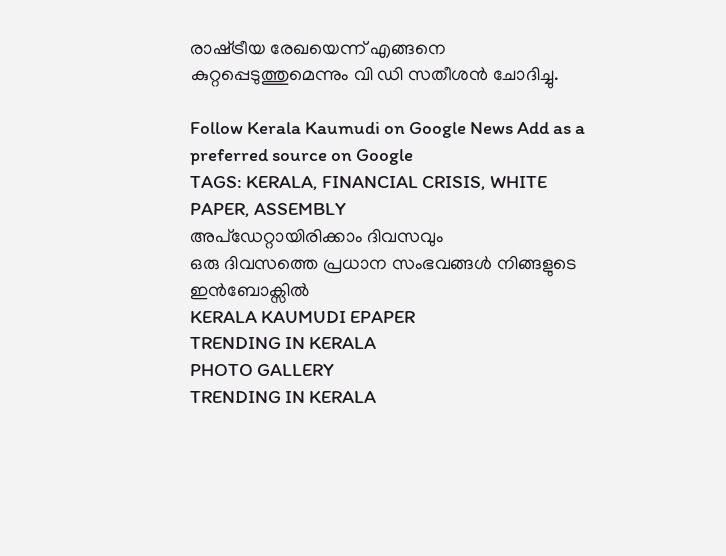രാഷ്‌ട്രീയ രേഖയെന്ന് എങ്ങനെ കുറ്റപ്പെടുത്തുമെന്നും വി ഡി സതീശൻ ചോദിച്ചു.

Follow Kerala Kaumudi on Google News Add as a preferred source on Google
TAGS: KERALA, FINANCIAL CRISIS, WHITE PAPER, ASSEMBLY
അപ്ഡേറ്റായിരിക്കാം ദിവസവും
ഒരു ദിവസത്തെ പ്രധാന സംഭവങ്ങൾ നിങ്ങളുടെ ഇൻബോക്സിൽ
KERALA KAUMUDI EPAPER
TRENDING IN KERALA
PHOTO GALLERY
TRENDING IN KERALA